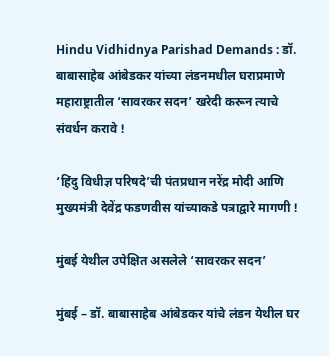Hindu Vidhidnya Parishad Demands : डॉ. बाबासाहेब आंबेडकर यांच्या लंडनमधील घराप्रमाणे महाराष्ट्रातील ‘सावरकर सदन’ खरेदी करून त्याचे संवर्धन करावे !

‘हिंदु विधीज्ञ परिषदे’ची पंतप्रधान नरेंद्र मोदी आणि मुख्यमंत्री देवेंद्र फडणवीस यांच्याकडे पत्राद्वारे मागणी !

मुंबई येथील उपेक्षित असलेले ‘सावरकर सदन’

मुंबई – डॉ. बाबासाहेब आंबेडकर यांचे लंडन येथील घर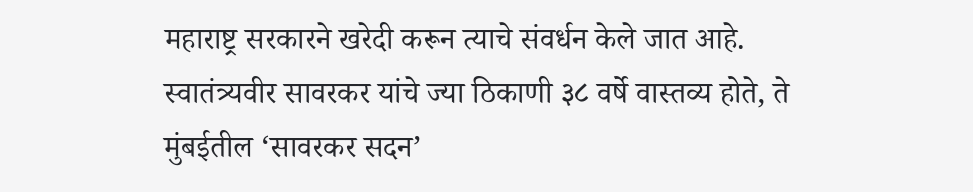महाराष्ट्र सरकारने खरेदी करून त्याचे संवर्धन केले जात आहे. स्वातंत्र्यवीर सावरकर यांचे ज्या ठिकाणी ३८ वर्षे वास्तव्य होते, ते मुंबईतील ‘सावरकर सदन’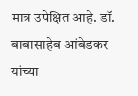मात्र उपेक्षित आहे. डॉ. बाबासाहेब आंबेडकर यांच्या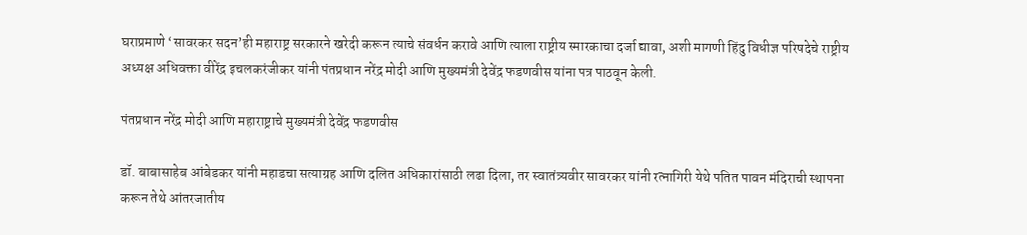घराप्रमाणे ‘सावरकर सदन’ही महाराष्ट्र सरकारने खरेदी करून त्याचे संवर्धन करावे आणि त्याला राष्ट्रीय स्मारकाचा दर्जा द्यावा, अशी मागणी हिंदु विधीज्ञ परिषदेचे राष्ट्रीय अध्यक्ष अधिवक्ता वीरेंद्र इचलकरंजीकर यांनी पंतप्रधान नरेंद्र मोदी आणि मुख्यमंत्री देवेंद्र फडणवीस यांना पत्र पाठवून केली.

पंतप्रधान नरेंद्र मोदी आणि महाराष्ट्राचे मुख्यमंत्री देवेंद्र फडणवीस

डॉ. बाबासाहेब आंबेडकर यांनी महाडचा सत्याग्रह आणि दलित अधिकारांसाठी लढा दिला, तर स्वातंत्र्यवीर सावरकर यांनी रत्नागिरी येथे पतित पावन मंदिराची स्थापना करून तेथे आंतरजातीय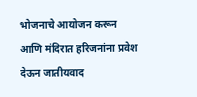भोजनाचे आयोजन करून आणि मंदिरात हरिजनांना प्रवेश देऊन जातीयवाद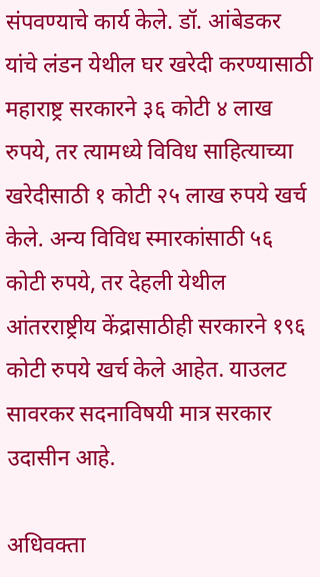संपवण्याचे कार्य केले. डॉ. आंबेडकर यांचे लंडन येथील घर खरेदी करण्यासाठी महाराष्ट्र सरकारने ३६ कोटी ४ लाख रुपये, तर त्यामध्ये विविध साहित्याच्या खरेदीसाठी १ कोटी २५ लाख रुपये खर्च केले. अन्य विविध स्मारकांसाठी ५६ कोटी रुपये, तर देहली येथील आंतरराष्ट्रीय केंद्रासाठीही सरकारने १९६ कोटी रुपये खर्च केले आहेत. याउलट सावरकर सदनाविषयी मात्र सरकार उदासीन आहे.

अधिवक्ता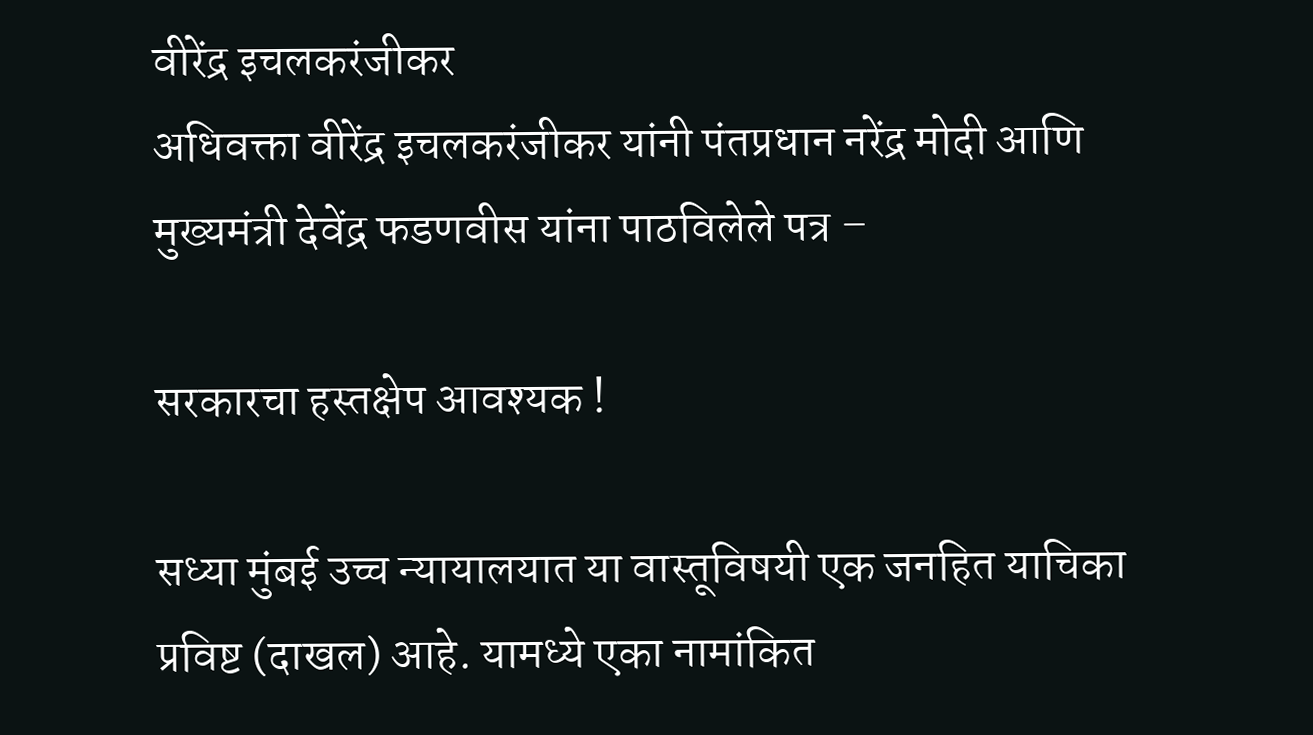वीरेंद्र इचलकरंजीकर
अधिवक्ता वीरेंद्र इचलकरंजीकर यांनी पंतप्रधान नरेंद्र मोदी आणि मुख्यमंत्री देवेंद्र फडणवीस यांना पाठविलेले पत्र –

सरकारचा हस्तक्षेप आवश्यक !

सध्या मुंबई उच्च न्यायालयात या वास्तूविषयी एक जनहित याचिका प्रविष्ट (दाखल) आहे. यामध्ये एका नामांकित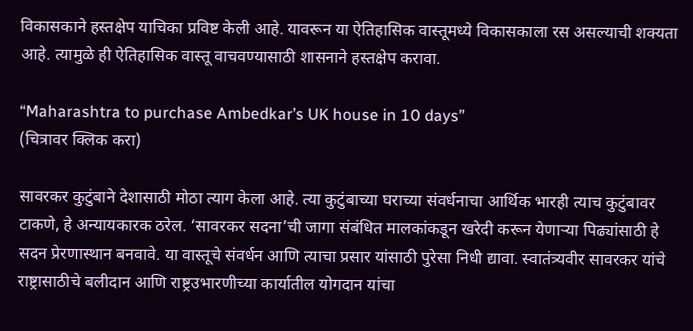विकासकाने हस्तक्षेप याचिका प्रविष्ट केली आहे. यावरून या ऐतिहासिक वास्तूमध्ये विकासकाला रस असल्याची शक्यता आहे. त्यामुळे ही ऐतिहासिक वास्तू वाचवण्यासाठी शासनाने हस्तक्षेप करावा.

“Maharashtra to purchase Ambedkar’s UK house in 10 days”
(चित्रावर क्लिक करा)

सावरकर कुटुंबाने देशासाठी मोठा त्याग केला आहे. त्या कुटुंबाच्या घराच्या संवर्धनाचा आर्थिक भारही त्याच कुटुंबावर टाकणे, हे अन्यायकारक ठरेल. ‘सावरकर सदना’ची जागा संबंधित मालकांकडून खरेदी करून येणार्‍या पिढ्यांसाठी हे सदन प्रेरणास्थान बनवावे. या वास्तूचे संवर्धन आणि त्याचा प्रसार यांसाठी पुरेसा निधी द्यावा. स्वातंत्र्यवीर सावरकर यांचे राष्ट्रासाठीचे बलीदान आणि राष्ट्रउभारणीच्या कार्यातील योगदान यांचा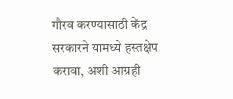गौरव करण्यासाठी केंद्र सरकारने यामध्ये हस्तक्षेप करावा, अशी आग्रही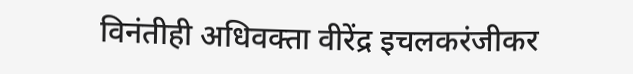विनंतीही अधिवक्ता वीरेंद्र इचलकरंजीकर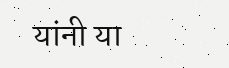यांनी या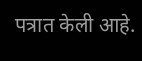पत्रात केली आहे.